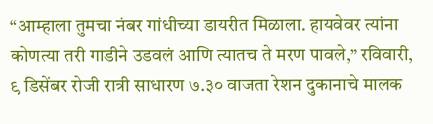“आम्हाला तुमचा नंबर गांधीच्या डायरीत मिळाला. हायवेवर त्यांना कोणत्या तरी गाडीने उडवलं आणि त्यातच ते मरण पावले,” रविवारी, ९ डिसेंबर रोजी रात्री साधारण ७.३० वाजता रेशन दुकानाचे मालक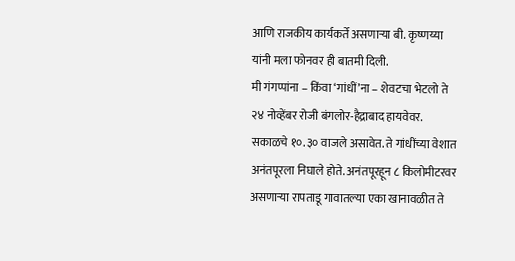आणि राजकीय कार्यकर्ते असणाऱ्या बी. कृष्णय्या यांनी मला फोनवर ही बातमी दिली.
मी गंगप्पांना – किंवा ‘गांधीं’ना – शेवटचा भेटलो ते २४ नोव्हेंबर रोजी बंगलोर-हैद्राबाद हायवेवर. सकाळचे १०.३० वाजले असावेत. ते गांधींच्या वेशात अनंतपूरला निघाले होते. अनंतपूरहून ८ किलोमीटरवर असणाऱ्या रापताडू गावातल्या एका खानावळीत ते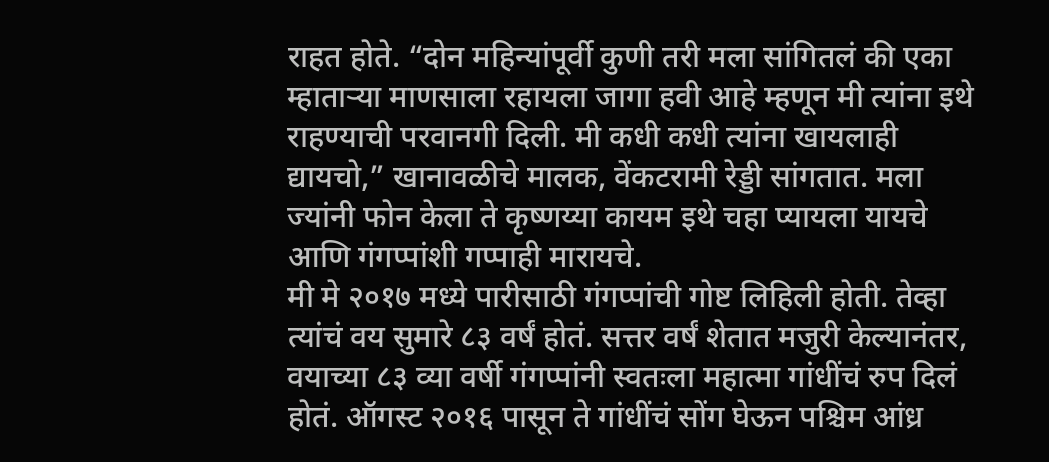राहत होते. “दोन महिन्यांपूर्वी कुणी तरी मला सांगितलं की एका म्हाताऱ्या माणसाला रहायला जागा हवी आहे म्हणून मी त्यांना इथे राहण्याची परवानगी दिली. मी कधी कधी त्यांना खायलाही द्यायचो,” खानावळीचे मालक, वेंकटरामी रेड्डी सांगतात. मला ज्यांनी फोन केला ते कृष्णय्या कायम इथे चहा प्यायला यायचे आणि गंगप्पांशी गप्पाही मारायचे.
मी मे २०१७ मध्ये पारीसाठी गंगप्पांची गोष्ट लिहिली होती. तेव्हा त्यांचं वय सुमारे ८३ वर्षं होतं. सत्तर वर्षं शेतात मजुरी केल्यानंतर, वयाच्या ८३ व्या वर्षी गंगप्पांनी स्वतःला महात्मा गांधींचं रुप दिलं होतं. ऑगस्ट २०१६ पासून ते गांधींचं सोंग घेऊन पश्चिम आंध्र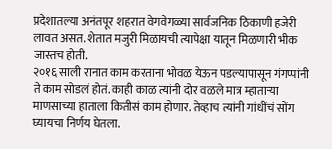प्रदेशातल्या अनंतपूर शहरात वेगवेगळ्या सार्वजनिक ठिकाणी हजेरी लावत असत. शेतात मजुरी मिळायची त्यापेक्षा यातून मिळणारी भीक जास्तच होती.
२०१६ साली रानात काम करताना भोवळ येऊन पडल्यापासून गंगप्पांनी ते काम सोडलं होतं. काही काळ त्यांनी दोर वळले मात्र म्हाताऱ्या माणसाच्या हाताला कितीसं काम होणार. तेव्हाच त्यांनी गांधींचं सोंग घ्यायचा निर्णय घेतला.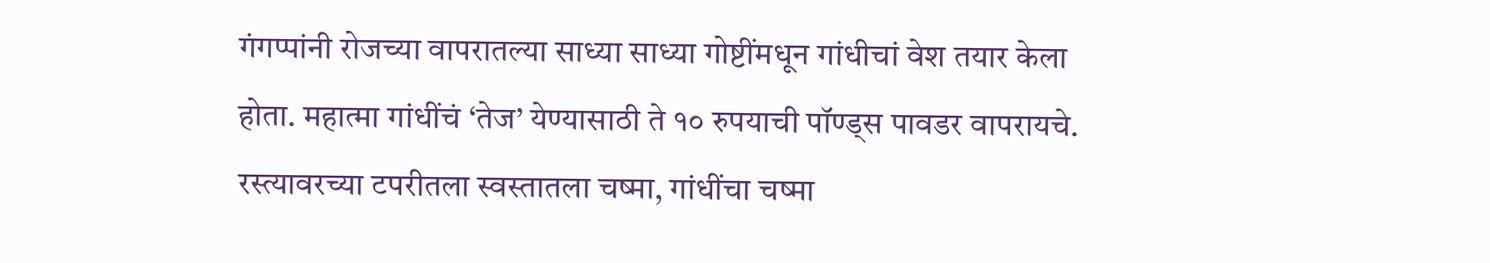गंगप्पांनी रोजच्या वापरातल्या साध्या साध्या गोष्टींमधून गांधीचां वेश तयार केला होता. महात्मा गांधींचं ‘तेज’ येण्यासाठी ते १० रुपयाची पॉण्ड्स पावडर वापरायचे. रस्त्यावरच्या टपरीतला स्वस्तातला चष्मा, गांधींचा चष्मा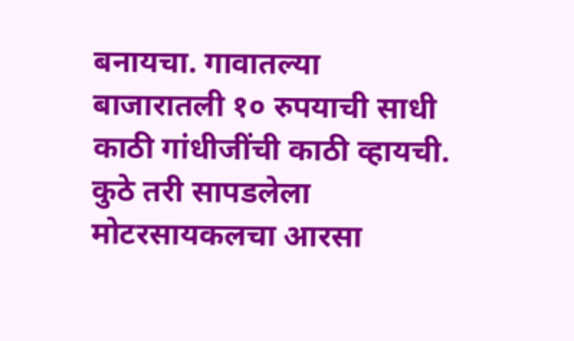बनायचा. गावातल्या बाजारातली १० रुपयाची साधी काठी गांधीजींची काठी व्हायची. कुठे तरी सापडलेला मोटरसायकलचा आरसा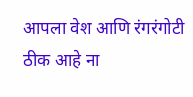आपला वेश आणि रंगरंगोटी ठीक आहे ना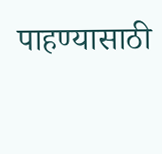पाहण्यासाठी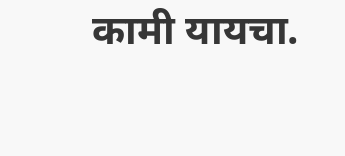कामी यायचा.